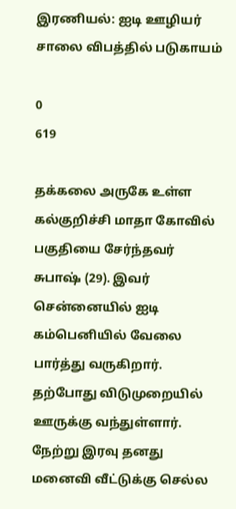இரணியல்: ஐடி ஊழியர் சாலை விபத்தில் படுகாயம்

0
619

தக்கலை அருகே உள்ள கல்குறிச்சி மாதா கோவில் பகுதியை சேர்ந்தவர் சுபாஷ் (29). இவர் சென்னையில் ஐடி கம்பெனியில் வேலை பார்த்து வருகிறார். தற்போது விடுமுறையில் ஊருக்கு வந்துள்ளார். நேற்று இரவு தனது மனைவி வீட்டுக்கு செல்ல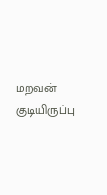மறவன் குடியிருப்பு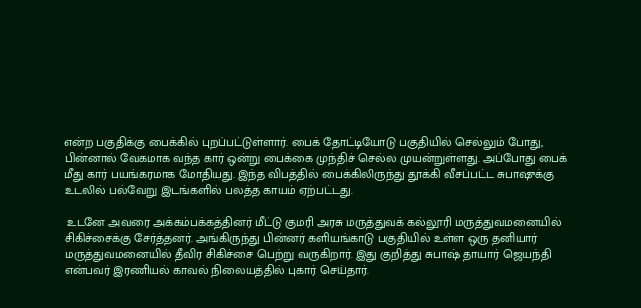என்ற பகுதிக்கு பைக்கில் புறப்பட்டுள்ளார். பைக் தோட்டியோடு பகுதியில் செல்லும் போது, பின்னால் வேகமாக வந்த கார் ஒன்று பைக்கை முந்திச் செல்ல முயன்றுள்ளது. அப்போது பைக் மீது கார் பயங்கரமாக மோதியது. இந்த விபத்தில் பைக்கிலிருந்து தூக்கி வீசப்பட்ட சுபாஷுக்கு உடலில் பல்வேறு இடங்களில் பலத்த காயம் ஏற்பட்டது.

 உடனே அவரை அக்கம்பக்கத்தினர் மீட்டு குமரி அரசு மருத்துவக் கல்லூரி மருத்துவமனையில் சிகிச்சைக்கு சேர்த்தனர். அங்கிருந்து பின்னர் களியங்காடு பகுதியில் உள்ள ஒரு தனியார் மருத்துவமனையில் தீவிர சிகிச்சை பெற்று வருகிறார். இது குறித்து சுபாஷ் தாயார் ஜெயந்தி என்பவர் இரணியல் காவல் நிலையத்தில் புகார் செய்தார்.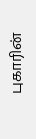புகாரின்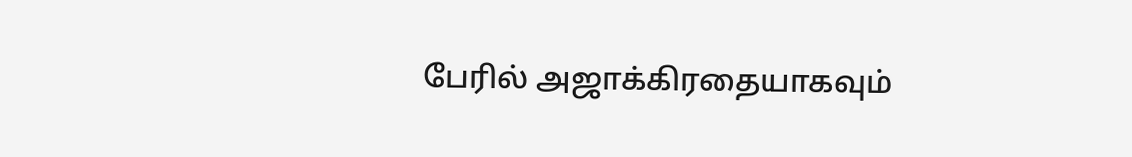பேரில் அஜாக்கிரதையாகவும்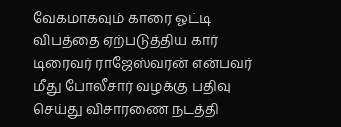வேகமாகவும் காரை ஓட்டி விபத்தை ஏற்படுத்திய கார் டிரைவர் ராஜேஸ்வரன் என்பவர் மீது போலீசார் வழக்கு பதிவு செய்து விசாரணை நடத்தி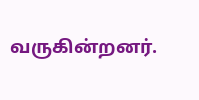வருகின்றனர்.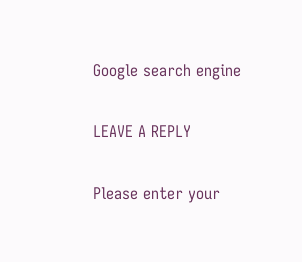Google search engine

LEAVE A REPLY

Please enter your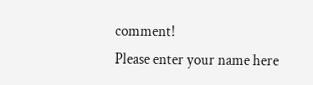comment!
Please enter your name here